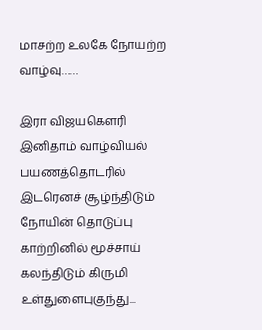மாசற்ற உலகே நோயற்ற வாழ்வு……

இரா விஜயகௌரி இனிதாம் வாழ்வியல் பயணத்தொடரில் இடரெனச் சூழ்ந்திடும் நோயின் தொடுப்பு காற்றினில் மூச்சாய் கலந்திடும் கிருமி உள்துளைபுகுந்து...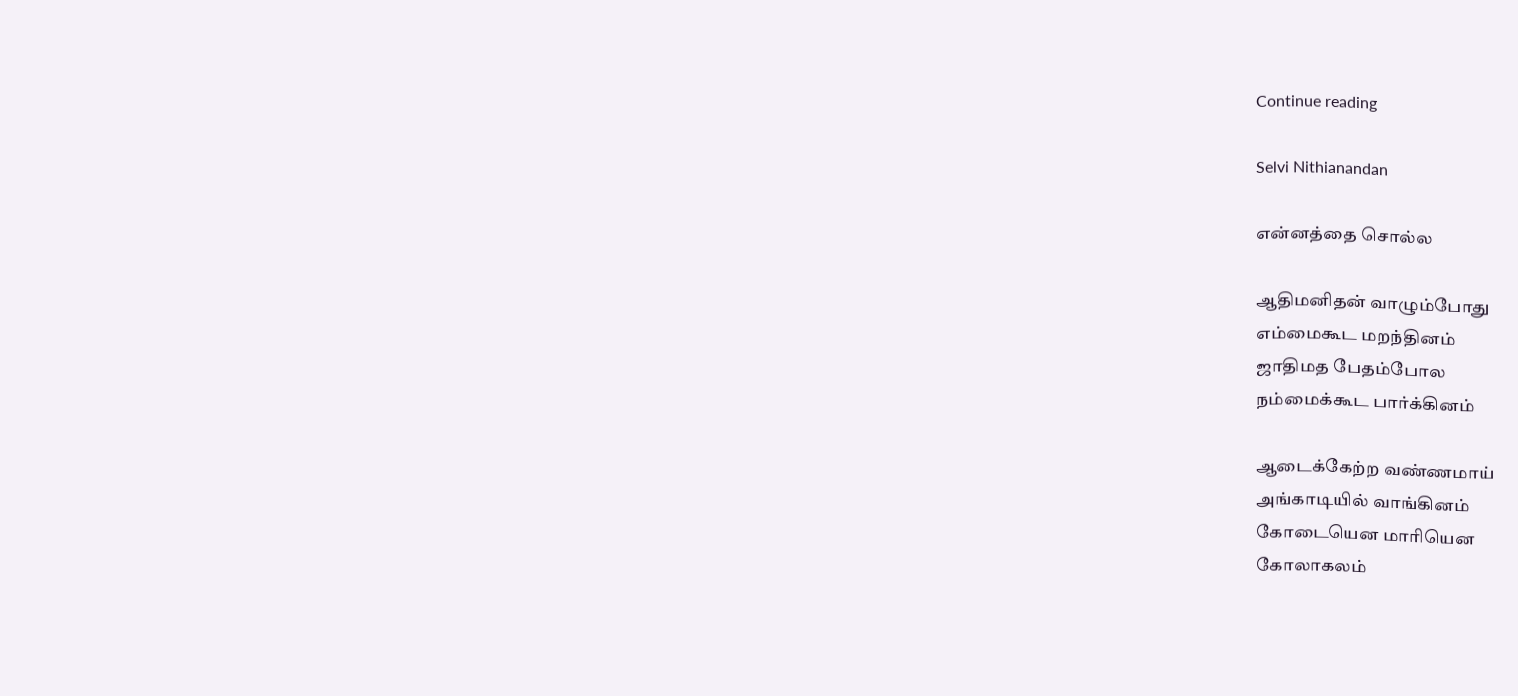Continue reading

Selvi Nithianandan

என்னத்தை சொல்ல

ஆதிமனிதன் வாழும்போது
எம்மைகூட மறந்தினம்
ஜாதிமத பேதம்போல
நம்மைக்கூட பார்க்கினம்

ஆடைக்கேற்ற வண்ணமாய்
அங்காடியில் வாங்கினம்
கோடையென மாரியென
கோலாகலம்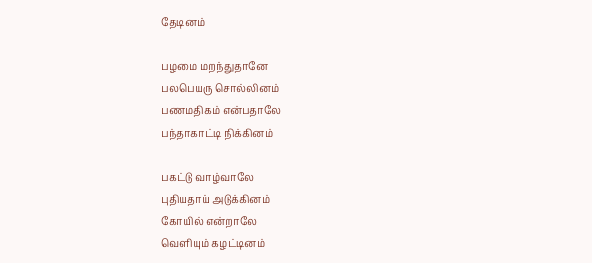தேடினம்

பழமை மறந்துதானே
பலபெயரு சொல்லினம்
பணமதிகம் என்பதாலே
பந்தாகாட்டி நிக்கினம்

பகட்டு வாழ்வாலே
புதியதாய் அடுக்கினம்
கோயில் என்றாலே
வெளியும் கழட்டினம்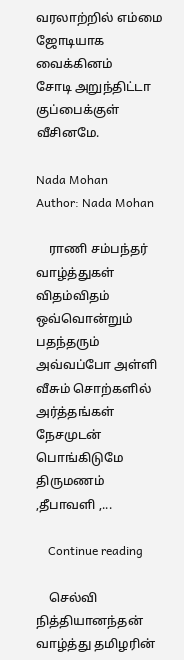வரலாற்றில் எம்மை
ஜோடியாக வைக்கினம்
சோடி அறுந்திட்டா
குப்பைக்குள் வீசினமே.

Nada Mohan
Author: Nada Mohan

    ராணி சம்பந்தர் வாழ்த்துகள் விதம்விதம் ஒவ்வொன்றும் பதந்தரும் அவ்வப்போ அள்ளி வீசும் சொற்களில் அர்த்தங்கள் நேசமுடன் பொங்கிடுமே திருமணம் ,தீபாவளி ,...

    Continue reading

    செல்வி நித்தியானந்தன் வாழ்த்து தமிழரின்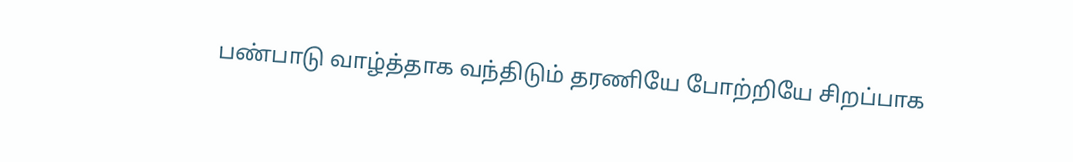பண்பாடு வாழ்த்தாக வந்திடும் தரணியே போற்றியே சிறப்பாக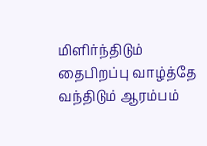மிளிர்ந்திடும் தைபிறப்பு வாழ்த்தே வந்திடும் ஆரம்பம்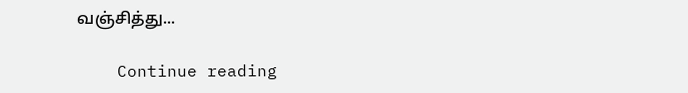வஞ்சித்து...

    Continue reading